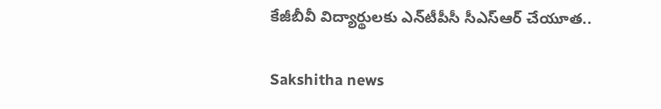కేజీబీవీ విద్యార్థులకు ఎన్‌టీపీసీ సీఎస్‌ఆర్ చేయూత..

Sakshitha news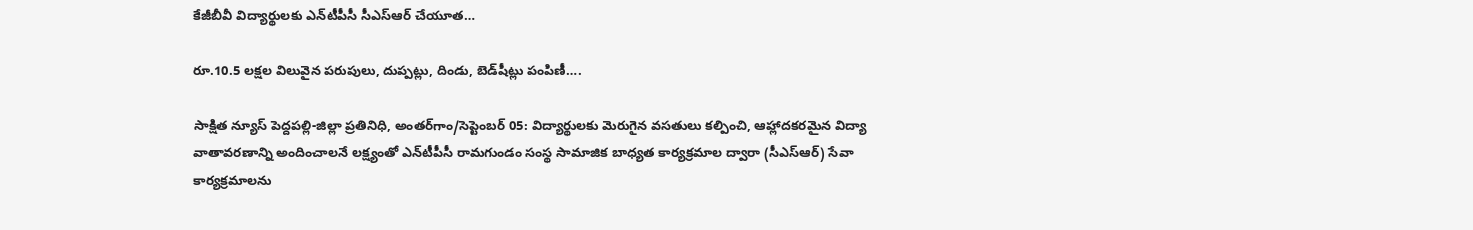కేజీబీవీ విద్యార్థులకు ఎన్‌టీపీసీ సీఎస్‌ఆర్ చేయూత…

రూ.10.5 లక్షల విలువైన పరుపులు, దుప్పట్లు, దిండు, బెడ్‌షీట్లు పంపిణీ….

సాక్షిత న్యూస్ పెద్దపల్లి-జిల్లా ప్రతినిధి, అంతర్‌గాం/సెప్టెంబర్ 05: విద్యార్థులకు మెరుగైన వసతులు కల్పించి, ఆహ్లాదకరమైన విద్యా వాతావరణాన్ని అందించాలనే లక్ష్యంతో ఎన్‌టీపీసీ రామగుండం సంస్థ సామాజిక బాధ్యత కార్యక్రమాల ద్వారా (సీఎస్‌ఆర్) సేవా కార్యక్రమాలను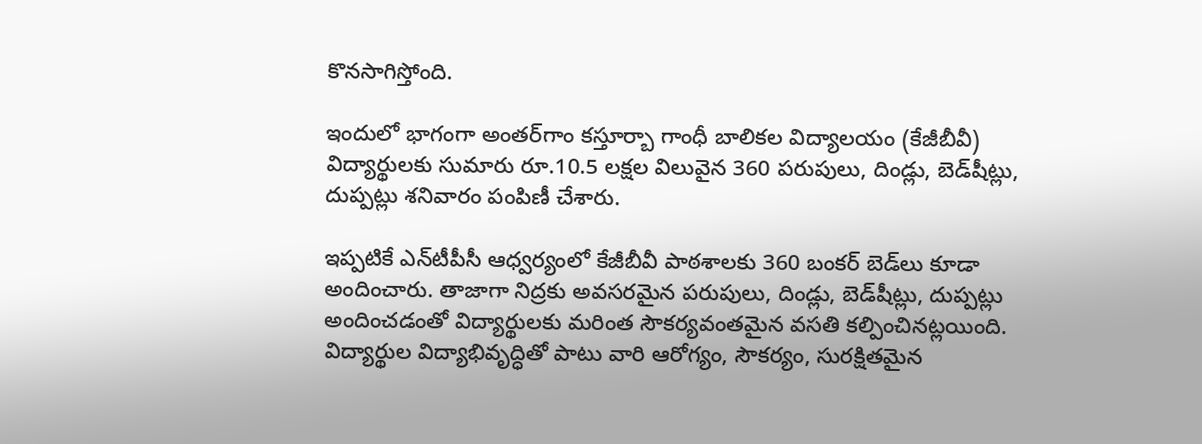కొనసాగిస్తోంది.

ఇందులో భాగంగా అంతర్‌గాం కస్తూర్బా గాంధీ బాలికల విద్యాలయం (కేజీబీవీ) విద్యార్థులకు సుమారు రూ.10.5 లక్షల విలువైన 360 పరుపులు, దిండ్లు, బెడ్‌షీట్లు, దుప్పట్లు శనివారం పంపిణీ చేశారు.

ఇప్పటికే ఎన్‌టీపీసీ ఆధ్వర్యంలో కేజీబీవీ పాఠశాలకు 360 బంకర్‌ బెడ్‌లు కూడా అందించారు. తాజాగా నిద్రకు అవసరమైన పరుపులు, దిండ్లు, బెడ్‌షీట్లు, దుప్పట్లు అందించడంతో విద్యార్థులకు మరింత సౌకర్యవంతమైన వసతి కల్పించినట్లయింది.
విద్యార్థుల విద్యాభివృద్ధితో పాటు వారి ఆరోగ్యం, సౌకర్యం, సురక్షితమైన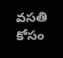వసతి కోసం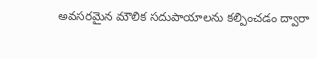అవసరమైన మౌలిక సదుపాయాలను కల్పించడం ద్వారా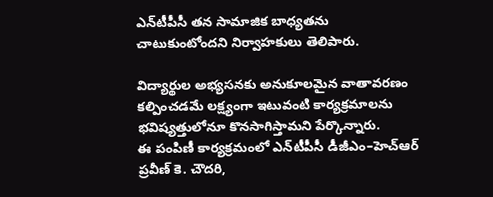ఎన్‌టీపీసీ తన సామాజిక బాధ్యతను చాటుకుంటోందని నిర్వాహకులు తెలిపారు.

విద్యార్థుల అభ్యసనకు అనుకూలమైన వాతావరణం కల్పించడమే లక్ష్యంగా ఇటువంటి కార్యక్రమాలను భవిష్యత్తులోనూ కొనసాగిస్తామని పేర్కొన్నారు.
ఈ పంపిణీ కార్యక్రమంలో ఎన్‌టీపీసీ డీజీఎం–హెచ్‌ఆర్‌ ప్రవీణ్‌ కె. చౌదరి,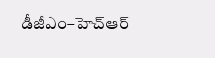డీజీఎం–హెచ్‌ఆర్‌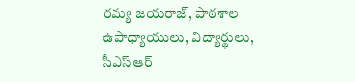రమ్య జయరాజ్, పాఠశాల ఉపాధ్యాయులు, విద్యార్థులు, సీఎస్‌ఆర్‌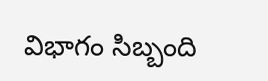విభాగం సిబ్బంది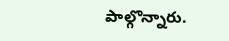పాల్గొన్నారు.